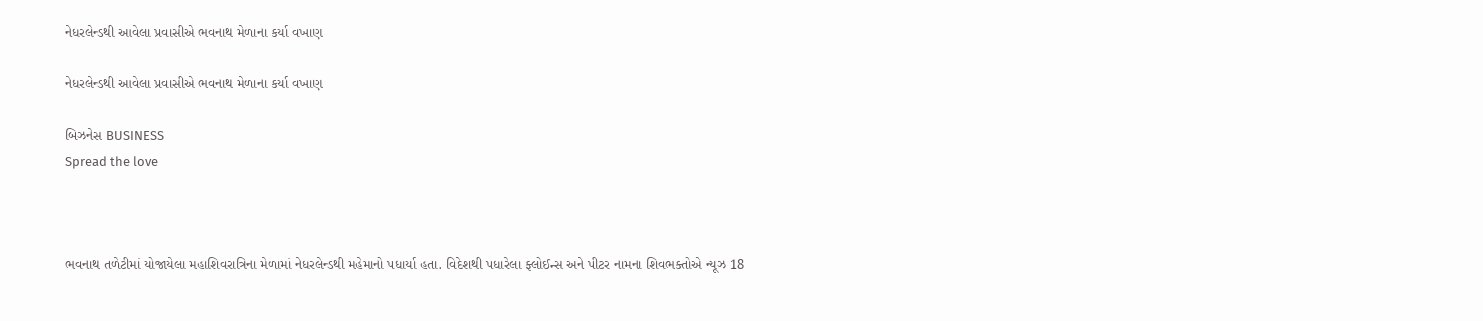નેધરલેન્ડથી આવેલા પ્રવાસીએ ભવનાથ મેળાના કર્યા વખાણ

નેધરલેન્ડથી આવેલા પ્રવાસીએ ભવનાથ મેળાના કર્યા વખાણ

બિઝનેસ BUSINESS
Spread the love



ભવનાથ તળેટીમાં યોજાયેલા મહાશિવરાત્રિના મેળામાં નેધરલેન્ડથી મહેમાનો પધાર્યા હતા. વિદેશથી પધારેલા ફ્લોઈન્સ અને પીટર નામના શિવભક્તોએ ન્યૂઝ 18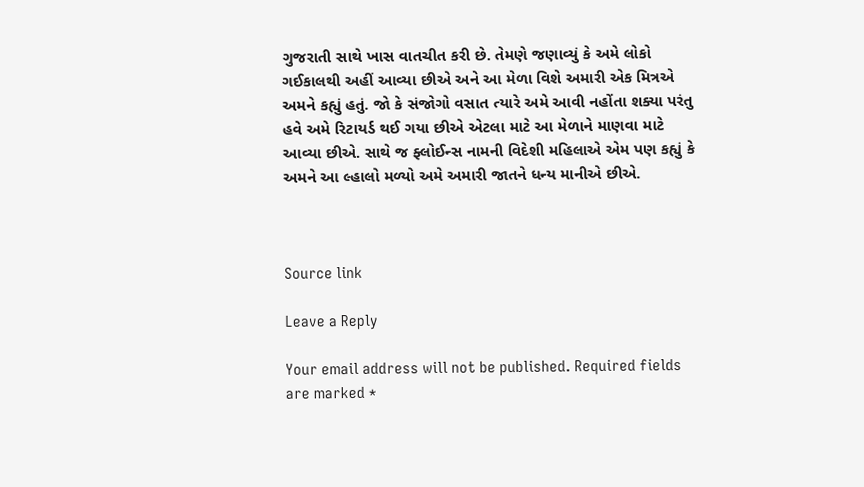ગુજરાતી સાથે ખાસ વાતચીત કરી છે. તેમણે જણાવ્યું કે અમે લોકો ગઈકાલથી અહીં આવ્યા છીએ અને આ મેળા વિશે અમારી એક મિત્રએ અમને કહ્યું હતું. જો કે સંજોગો વસાત ત્યારે અમે આવી નહોંતા શક્યા પરંતુ હવે અમે રિટાયર્ડ થઈ ગયા છીએ એટલા માટે આ મેળાને માણવા માટે આવ્યા છીએ. સાથે જ ફ્લોઈન્સ નામની વિદેશી મહિલાએ એમ પણ કહ્યું કે અમને આ લ્હાલો મળ્યો અમે અમારી જાતને ધન્ય માનીએ છીએ.



Source link

Leave a Reply

Your email address will not be published. Required fields are marked *